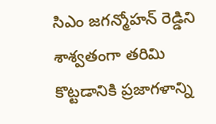సిఎం జగన్మోహన్ రెడ్డిని శాశ్వతంగా తరిమి కొట్టడానికి ప్రజాగళాన్ని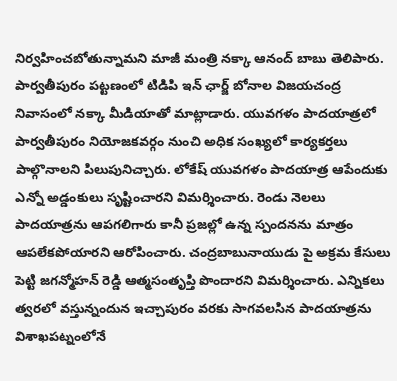నిర్వహించబోతున్నామని మాజీ మంత్రి నక్కా ఆనంద్ బాబు తెలిపారు. పార్వతీపురం పట్టణంలో టిడిపి ఇన్ ఛార్జ్ బోనాల విజయచంద్ర నివాసంలో నక్కా మీడియాతో మాట్లాడారు. యువగళం పాదయాత్రలో పార్వతీపురం నియోజకవర్గం నుంచి అధిక సంఖ్యలో కార్యకర్తలు పాల్గొనాలని పిలుపునిచ్చారు. లోకేష్ యువగళం పాదయాత్ర ఆపేందుకు ఎన్నో అడ్డంకులు సృష్టించారని విమర్శించారు. రెండు నెలలు పాదయాత్రను ఆపగలిగారు కానీ ప్రజల్లో ఉన్న స్పందనను మాత్రం ఆపలేకపోయారని ఆరోపించారు. చంద్రబాబునాయుడు పై అక్రమ కేసులు పెట్టి జగన్మోహన్ రెడ్డి ఆత్మసంతృప్తి పొందారని విమర్శించారు. ఎన్నికలు త్వరలో వస్తున్నందున ఇచ్చాపురం వరకు సాగవలసిన పాదయాత్రను విశాఖపట్నంలోనే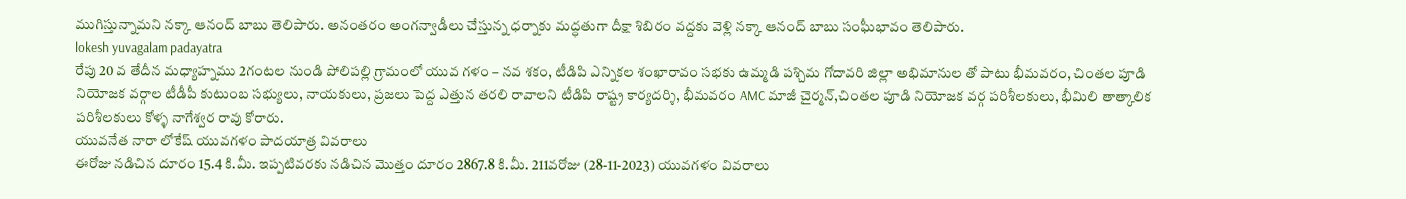ముగిస్తున్నామని నక్కా ఆనంద్ బాబు తెలిపారు. అనంతరం అంగన్వాడీలు చేస్తున్న ధర్నాకు మద్ధతుగా దీక్షా శిబిరం వద్దకు వెళ్లి నక్కా ఆనంద్ బాబు సంఘీభావం తెలిపారు.
lokesh yuvagalam padayatra
రేపు 20 వ తేదీన మధ్యాహ్నము 2గంటల నుండి పోలిపల్లి గ్రామంలో యువ గళం – నవ శకం, టీడిపి ఎన్నికల శంఖారావం సభకు ఉమ్మడి పశ్చిమ గోదావరి జిల్లా అభిమానుల తో పాటు భీమవరం, చింతల పూడి నియోజక వర్గాల టీడీపీ కుటుంబ సభ్యులు, నాయకులు, ప్రజలు పెద్ద ఎత్తున తరలి రావాలని టీడిపి రాష్ట్ర కార్యదర్శి, భీమవరం AMC మాజీ చైర్మన్,చింతల పూడి నియోజక వర్గ పరిశీలకులు, భీమిలి తాత్కాలిక పరిశీలకులు కోళ్ళ నాగేశ్వర రావు కోరారు.
యువనేత నారా లోకేష్ యువగళం పాదయాత్ర వివరాలు
ఈరోజు నడిచిన దూరం 15.4 కి.మీ. ఇప్పటివరకు నడిచిన మొత్తం దూరం 2867.8 కి.మీ. 211వరోజు (28-11-2023) యువగళం వివరాలు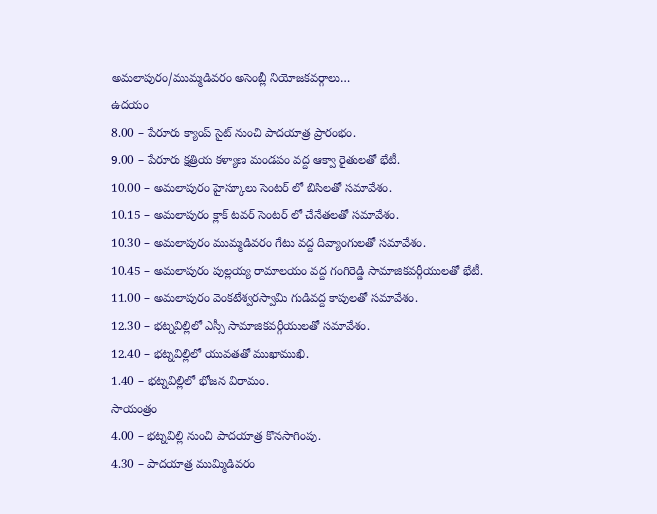అమలాపురం/ముమ్మడివరం అసెంబ్లీ నియోజకవర్గాలు…
ఉదయం
8.00 – పేరూరు క్యాంప్ సైట్ నుంచి పాదయాత్ర ప్రారంభం.
9.00 – పేరూరు క్షత్రియ కళ్యాణ మండపం వద్ద ఆక్వా రైతులతో భేటీ.
10.00 – అమలాపురం హైస్కూలు సెంటర్ లో బిసిలతో సమావేశం.
10.15 – అమలాపురం క్లాక్ టవర్ సెంటర్ లో చేనేతలతో సమావేశం.
10.30 – అమలాపురం ముమ్మడివరం గేటు వద్ద దివ్యాంగులతో సమావేశం.
10.45 – అమలాపురం పుల్లయ్య రామాలయం వద్ద గంగిరెడ్డి సామాజికవర్గీయులతో భేటీ.
11.00 – అమలాపురం వెంకటేశ్వరస్వామి గుడివద్ద కాపులతో సమావేశం.
12.30 – భట్నవిల్లిలో ఎస్సీ సామాజికవర్గీయులతో సమావేశం.
12.40 – భట్నవిల్లిలో యువతతో ముఖాముఖి.
1.40 – భట్నవిల్లిలో భోజన విరామం.
సాయంత్రం
4.00 – భట్నవిల్లి నుంచి పాదయాత్ర కొనసాగింపు.
4.30 – పాదయాత్ర ముమ్మిడివరం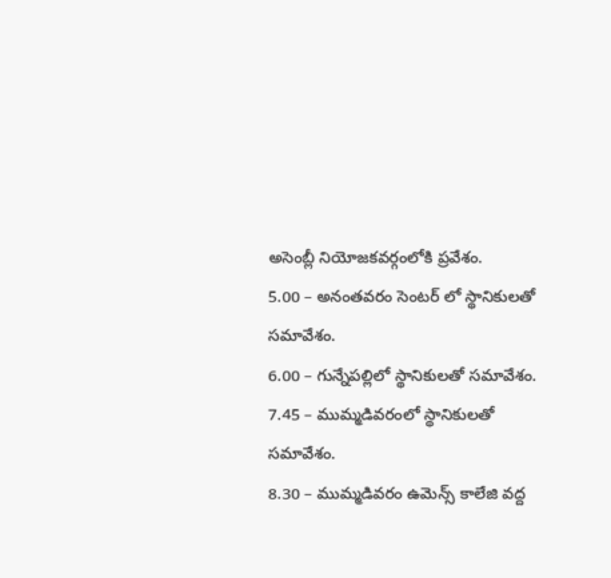అసెంబ్లీ నియోజకవర్గంలోకి ప్రవేశం.
5.00 – అనంతవరం సెంటర్ లో స్థానికులతో సమావేశం.
6.00 – గున్నేపల్లిలో స్థానికులతో సమావేశం.
7.45 – ముమ్మడివరంలో స్థానికులతో సమావేశం.
8.30 – ముమ్మడివరం ఉమెన్స్ కాలేజి వద్ద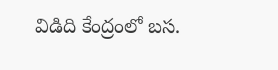విడిది కేంద్రంలో బస.